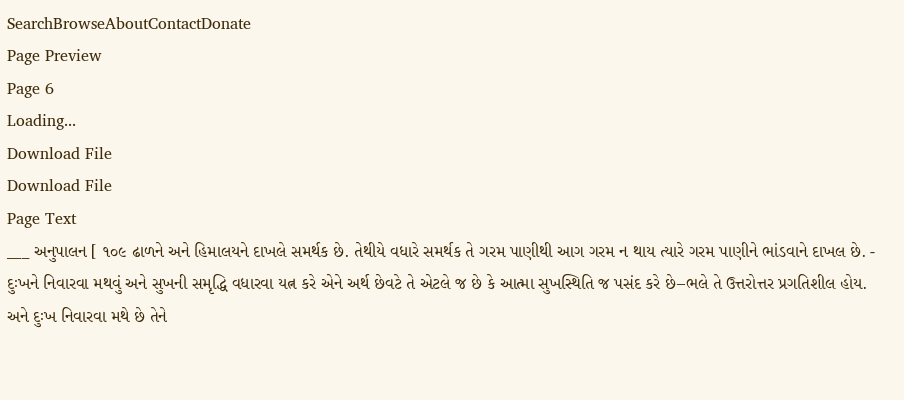SearchBrowseAboutContactDonate
Page Preview
Page 6
Loading...
Download File
Download File
Page Text
___ અનુપાલન [ ૧૦૯ ઢાળને અને હિમાલયને દાખલે સમર્થક છે. તેથીયે વધારે સમર્થક તે ગરમ પાણીથી આગ ગરમ ન થાય ત્યારે ગરમ પાણીને ભાંડવાને દાખલ છે. - દુઃખને નિવારવા મથવું અને સુખની સમૃદ્ધિ વધારવા યત્ન કરે એને અર્થ છેવટે તે એટલે જ છે કે આત્મા સુખસ્થિતિ જ પસંદ કરે છે–ભલે તે ઉત્તરોત્તર પ્રગતિશીલ હોય. અને દુઃખ નિવારવા મથે છે તેને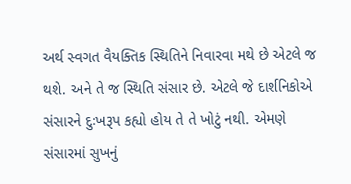અર્થ સ્વગત વૈયક્તિક સ્થિતિને નિવારવા મથે છે એટલે જ થશે. અને તે જ સ્થિતિ સંસાર છે. એટલે જે દાર્શનિકોએ સંસારને દુઃખરૂપ કહ્યો હોય તે તે ખોટું નથી. એમણે સંસારમાં સુખનું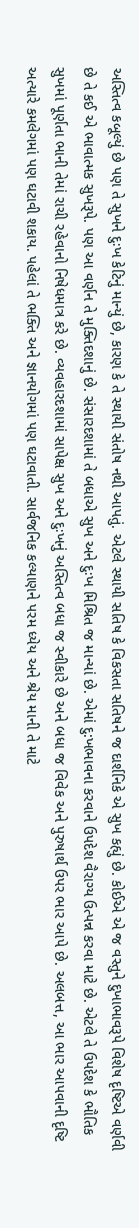અસ્તિત્વ કબૂલ્યું છે પણ તે સુખને દુઃખ કેટિનું માન્યું છે, કારણ કે તે સ્થાયી સંતોષ નથી આપતું. એટલે સ્થાયી સતિષ કે વિકસતા સતિષને જ દાર્શનિકે એ સુખ કહ્યું છે. કોઈએ એ જ વસ્તુને દુખાભાવરૂપે વિશેષ દૃષ્ટિએ વર્ણવી છે તે કઈ એ ભાવાત્મક સુખરૂપે. પણ આ વર્ણન તે મુક્તિદશાનું છે. સંસારદશામાં તે બધાએ સુખ અને દુઃખ મિશ્રિત જ માન્યાં છે. એમાં દુ:ખભાવના કરવાને ઉપદેશ વૈરાગ્ય ઉત્પન્ન કરવા માટે છે. એટલે તે ઉપદેશ કે ભૌતિક સુખમાં પૂર્ણતા ભાની તેમાં રાચી રહેવાનો નિષેધમાત્ર કરે છે. વ્યવહારદશામાં સાપેક્ષ સુખ અને દુઃખનું અસ્તિત્વ બધા જ સ્વીકારે છે અને બધા જ વિવેક અને પુરુષાર્થ ઉપર ભાર આપે છે. અલબત્ત, આ ભાર આપવાની દૃષ્ટિ અત્યારે કમલેગમાં પણ ઘટાવી શકાય. પહેલાં તે ભક્તિ અને જ્ઞાનયોગમાં પણ ઘટાવાતી. સાર્વજનિક કલ્યાણને પરમ ધ્યેય અને શ્રેય માની તે માટે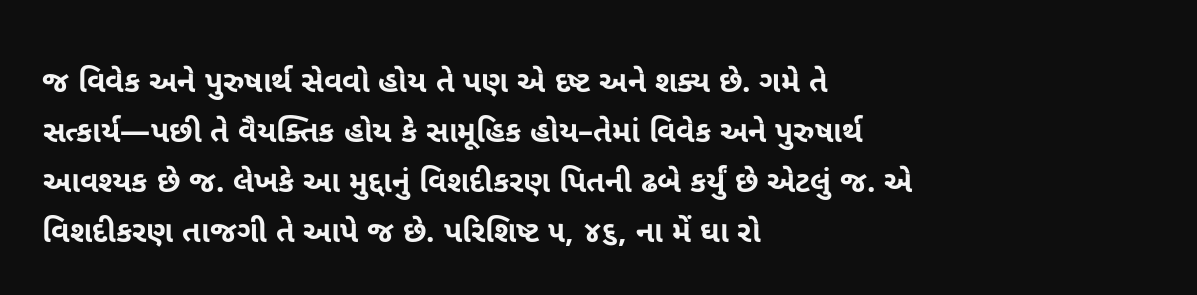જ વિવેક અને પુરુષાર્થ સેવવો હોય તે પણ એ દષ્ટ અને શક્ય છે. ગમે તે સત્કાર્ય—પછી તે વૈયક્તિક હોય કે સામૂહિક હોય–તેમાં વિવેક અને પુરુષાર્થ આવશ્યક છે જ. લેખકે આ મુદ્દાનું વિશદીકરણ પિતની ઢબે કર્યું છે એટલું જ. એ વિશદીકરણ તાજગી તે આપે જ છે. પરિશિષ્ટ ૫, ૪૬, ના મેં ઘા રો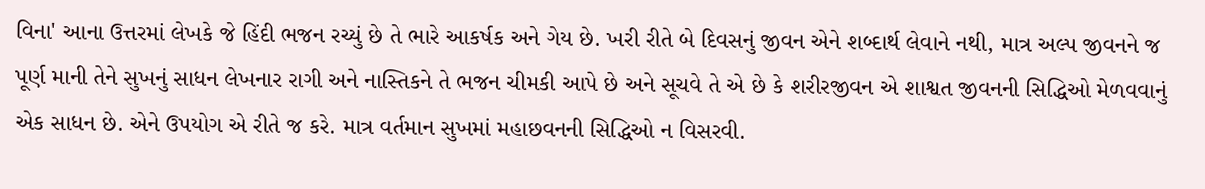વિના' આના ઉત્તરમાં લેખકે જે હિંદી ભજન રચ્યું છે તે ભારે આકર્ષક અને ગેય છે. ખરી રીતે બે દિવસનું જીવન એને શબ્દાર્થ લેવાને નથી, માત્ર અલ્પ જીવનને જ પૂર્ણ માની તેને સુખનું સાધન લેખનાર રાગી અને નાસ્તિકને તે ભજન ચીમકી આપે છે અને સૂચવે તે એ છે કે શરીરજીવન એ શાશ્વત જીવનની સિદ્ધિઓ મેળવવાનું એક સાધન છે. એને ઉપયોગ એ રીતે જ કરે. માત્ર વર્તમાન સુખમાં મહાછવનની સિદ્ધિઓ ન વિસરવી.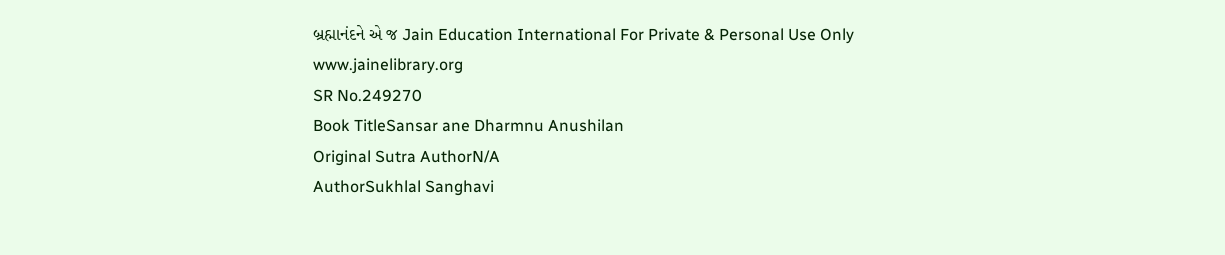બ્રહ્માનંદને એ જ Jain Education International For Private & Personal Use Only www.jainelibrary.org
SR No.249270
Book TitleSansar ane Dharmnu Anushilan
Original Sutra AuthorN/A
AuthorSukhlal Sanghavi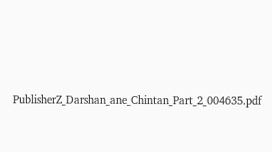PublisherZ_Darshan_ane_Chintan_Part_2_004635.pdf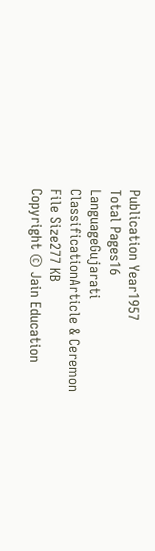Publication Year1957
Total Pages16
LanguageGujarati
ClassificationArticle & Ceremon
File Size277 KB
Copyright © Jain Education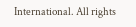International. All rights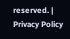reserved. | Privacy Policy